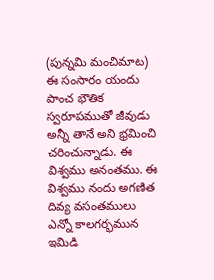(పున్నమి మంచిమాట)
ఈ సంసారం యందు పాంచ భౌతిక స్వరూపముతో జీవుడు అన్నీ తానే అని భ్రమించి చరించున్నాడు. ఈ విశ్వము అనంతము. ఈ విశ్వము నందు అగణిత దివ్య వసంతములు ఎన్నో కాలగర్భమున ఇమిడి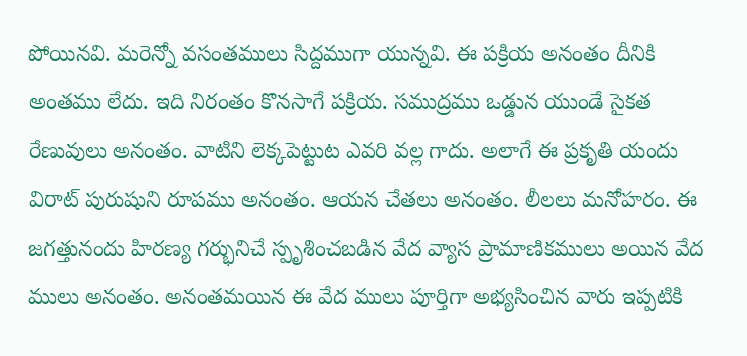పోయినవి. మరెన్నో వసంతములు సిద్దముగా యున్నవి. ఈ పక్రియ అనంతం దీనికి అంతము లేదు. ఇది నిరంతం కొనసాగే పక్రియ. సముద్రము ఒడ్డున యుండే సైకత రేణువులు అనంతం. వాటిని లెక్కపెట్టుట ఎవరి వల్ల గాదు. అలాగే ఈ ప్రకృతి యందు విరాట్ పురుషుని రూపము అనంతం. ఆయన చేతలు అనంతం. లీలలు మనోహరం. ఈ జగత్తునందు హిరణ్య గర్భునిచే స్పృశించబడిన వేద వ్యాస ప్రామాణికములు అయిన వేద ములు అనంతం. అనంతమయిన ఈ వేద ములు పూర్తిగా అభ్యసించిన వారు ఇప్పటికి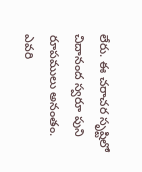లేరు. ఈ చరాచర సృష్టిలో చిదానంద స్వరూ పుని రూపములు అనంతం. ఎవరి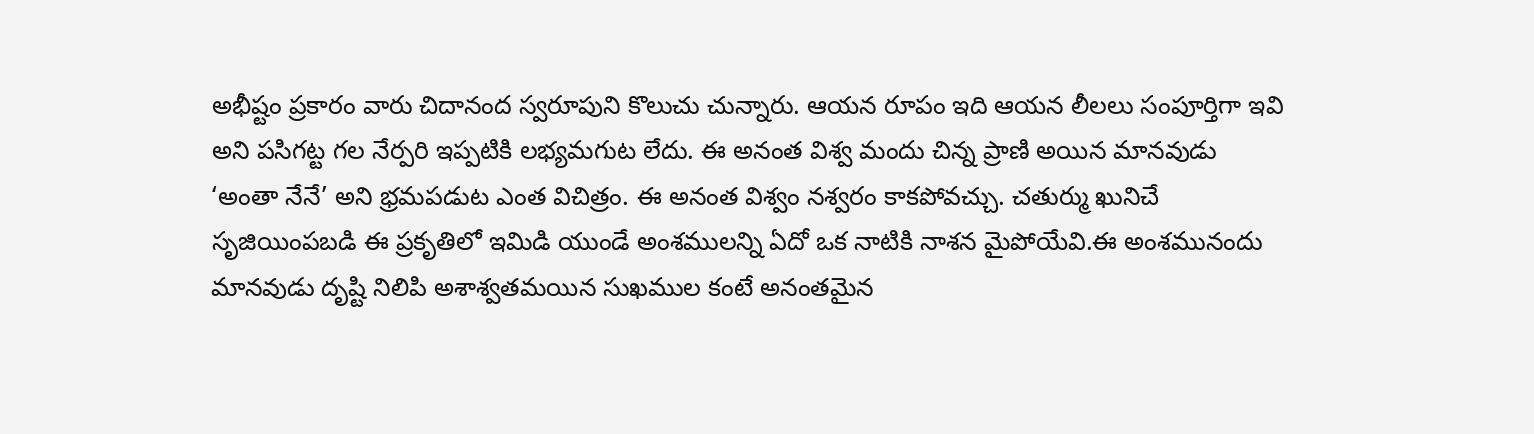అభీష్టం ప్రకారం వారు చిదానంద స్వరూపుని కొలుచు చున్నారు. ఆయన రూపం ఇది ఆయన లీలలు సంపూర్తిగా ఇవి అని పసిగట్ట గల నేర్పరి ఇప్పటికి లభ్యమగుట లేదు. ఈ అనంత విశ్వ మందు చిన్న ప్రాణి అయిన మానవుడు ‘అంతా నేనే’ అని భ్రమపడుట ఎంత విచిత్రం. ఈ అనంత విశ్వం నశ్వరం కాకపోవచ్చు. చతుర్ము ఖునిచే సృజియింపబడి ఈ ప్రకృతిలో ఇమిడి యుండే అంశములన్ని ఏదో ఒక నాటికి నాశన మైపోయేవి.ఈ అంశమునందు మానవుడు దృష్టి నిలిపి అశాశ్వతమయిన సుఖముల కంటే అనంతమైన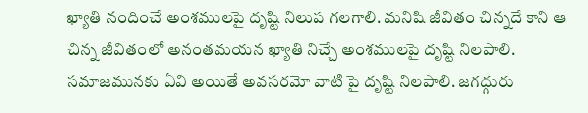ఖ్యాతి నందించే అంశములపై దృష్టి నిలుప గలగాలి. మనిషి జీవితం చిన్నదే కాని ఆ చిన్న జీవితంలో అనంతమయన ఖ్యాతి నిచ్చే అంశములపై దృష్టి నిలపాలి. సమాజమునకు ఏవి అయితే అవసరమో వాటి పై దృష్టి నిలపాలి. జగద్గురు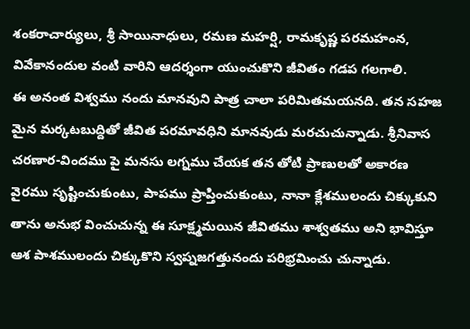శంకరాచార్యులు, శ్రీ సాయినాధులు, రమణ మహర్షి, రామకృష్ణ పరమహంన, వివేకానందుల వంటి వారిని ఆదర్శంగా యుంచుకొని జీవితం గడప గలగాలి.
ఈ అనంత విశ్వము నందు మానవుని పాత్ర చాలా పరిమితమయనది. తన సహజ మైన మర్కటబుద్దితో జీవిత పరమావధిని మానవుడు మరచుచున్నాడు. శ్రీనివాస చరణార-విందము పై మనసు లగ్నము చేయక తన తోటి ప్రాణులతో అకారణ వైరము సృష్టించుకుంటు, పాపము ప్రాప్తించుకుంటు, నానా క్లేశములందు చిక్కుకుని తాను అనుభ వించుచున్న ఈ సూక్ష్మమయిన జీవితము శాశ్వతము అని భావిస్తూ ఆశ పాశములందు చిక్కుకొని స్వప్నజగత్తునందు పరిభ్రమించు చున్నాడు.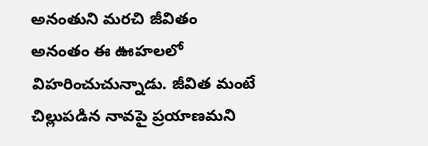అనంతుని మరచి జీవితం అనంతం ఈ ఊహలలో విహరించుచున్నాడు. జీవిత మంటే చిల్లుపడిన నావపై ప్రయాణమని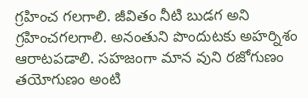గ్రహించ గలగాలి. జీవితం నీటి బుడగ అని గ్రహించగలగాలి. అనంతుని పొందుటకు అహర్నిశం ఆరాటపడాలి. సహజంగా మాన వుని రజోగుణం తయోగుణం అంటి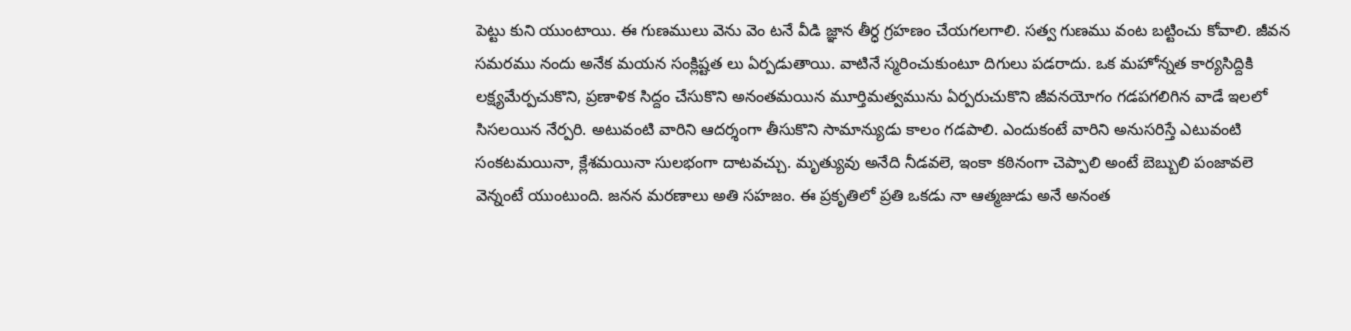పెట్టు కుని యుంటాయి. ఈ గుణములు వెను వెం టనే వీడి జ్ఞాన తీర్ధ గ్రహణం చేయగలగాలి. సత్వ గుణము వంట బట్టించు కోవాలి. జీవన సమరము నందు అనేక మయన సంక్లిష్టత లు ఏర్పడుతాయి. వాటినే స్మరించుకుంటూ దిగులు పడరాదు. ఒక మహోన్నత కార్యసిద్దికి లక్ష్యమేర్పచుకొని, ప్రణాళిక సిద్దం చేసుకొని అనంతమయిన మూర్తిమత్వమును ఏర్పరుచుకొని జీవనయోగం గడపగలిగిన వాడే ఇలలో సిసలయిన నేర్పరి. అటువంటి వారిని ఆదర్శంగా తీసుకొని సామాన్యుడు కాలం గడపాలి. ఎందుకంటే వారిని అనుసరిస్తే ఎటువంటి సంకటమయినా, క్లేశమయినా సులభంగా దాటవచ్చు. మృత్యువు అనేది నీడవలె, ఇంకా కఠినంగా చెప్పాలి అంటే బెబ్బులి పంజావలె వెన్నంటే యుంటుంది. జనన మరణాలు అతి సహజం. ఈ ప్రకృతిలో ప్రతి ఒకడు నా ఆత్మజుడు అనే అనంత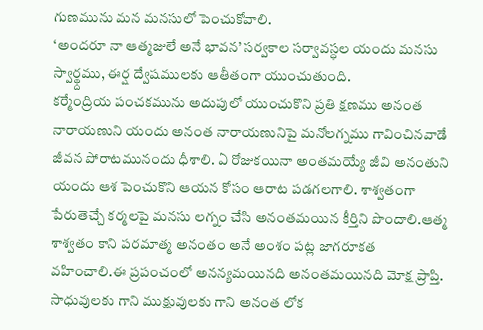గుణమును మన మనసులో పెంచుకోవాలి.
‘అందరూ నా ఆత్మజులే అనే భావన’ సర్వకాల సర్వావస్ధల యందు మనసు స్వార్థ్దము, ఈర్ష ద్వేషములకు ఆతీతంగా యుంచుతుంది.
కర్మేంద్రియ పంచకమును అదుపులో యుంచుకొని ప్రతి క్షణము అనంత నారాయణుని యందు అనంత నారాయణునిపై మనోలగ్నము గావించినవాడే జీవన పోరాటమునందు ధీశాలి. ఏ రోజుకయినా అంతమయ్యే జీవి అనంతుని యందు ఆశ పెంచుకొని ఆయన కోసం ఆరాట పడగలగాలి. శాశ్వతంగా పేరుతెచ్చే కర్మలపై మనసు లగ్నం చేసి అనంతమయిన కీర్తిని పొందాలి.ఆత్మ శాశ్వతం కాని పరమాత్మ అనంతం అనే అంశం పట్ల జాగరూకత వహించాలి.ఈ ప్రపంచంలో అనన్యమయినది అనంతమయినది మోక్ష ప్రాప్తి. సాధువులకు గాని ముక్షువులకు గాని అనంత లోక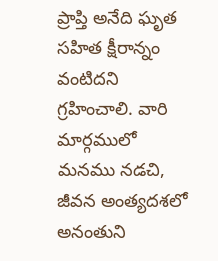ప్రాప్తి అనేది ఘృత సహిత క్షీరాన్నం వంటిదని గ్రహించాలి. వారి మార్గములో మనము నడచి, జీవన అంత్యదశలో అనంతుని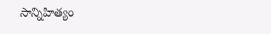సాన్నిహిత్యం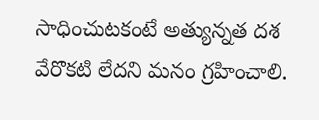సాధించుటకంటే అత్యున్నత దశ వేరొకటి లేదని మనం గ్రహించాలి.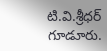టి.వి.శ్రీధర్
గూడూరు.